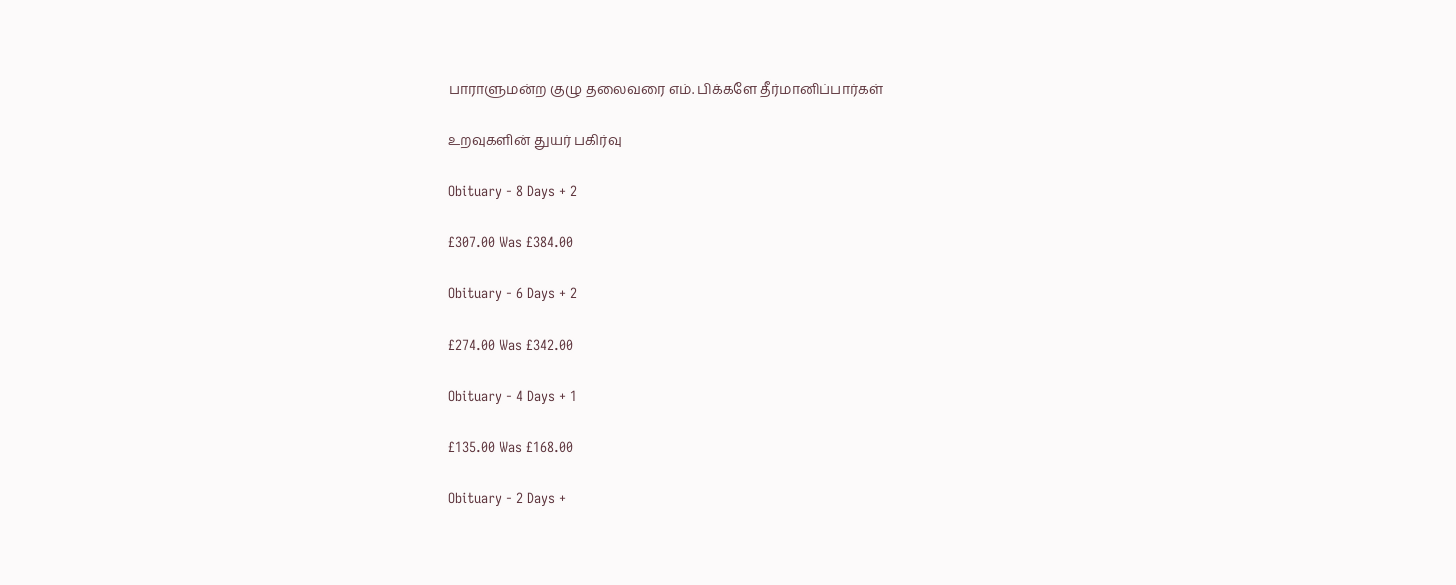பாராளுமன்ற குழு தலைவரை எம். பிக்களே தீர்மானிப்பார்கள்

உறவுகளின் துயர் பகிர்வு

Obituary - 8 Days + 2

£307.00 Was £384.00

Obituary - 6 Days + 2

£274.00 Was £342.00

Obituary - 4 Days + 1

£135.00 Was £168.00

Obituary - 2 Days +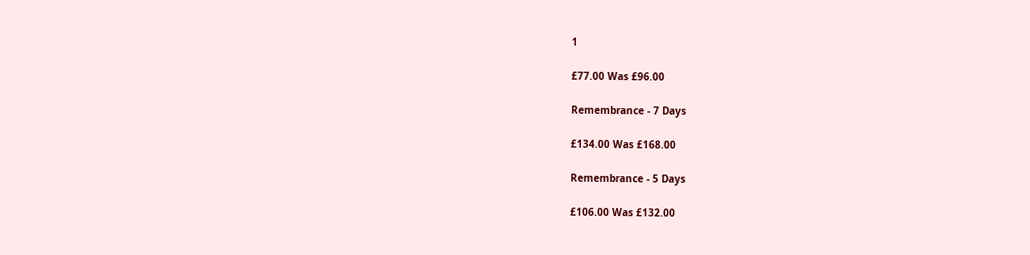1

£77.00 Was £96.00

Remembrance - 7 Days

£134.00 Was £168.00

Remembrance - 5 Days

£106.00 Was £132.00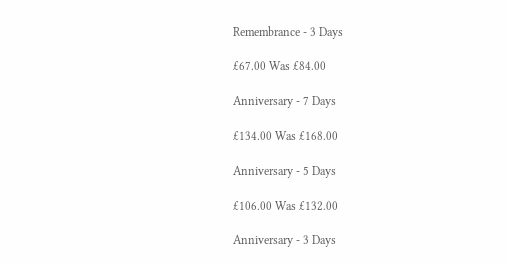Remembrance - 3 Days

£67.00 Was £84.00

Anniversary - 7 Days

£134.00 Was £168.00

Anniversary - 5 Days

£106.00 Was £132.00

Anniversary - 3 Days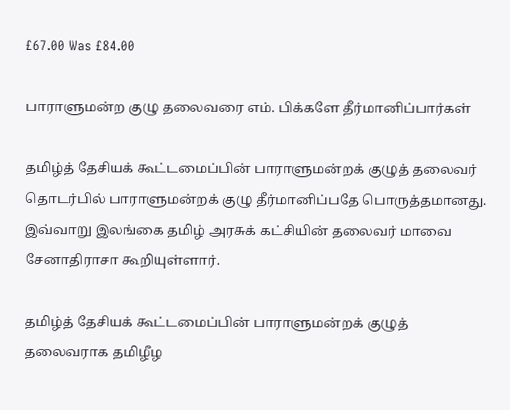£67.00 Was £84.00

பாராளுமன்ற குழு தலைவரை எம். பிக்களே தீர்மானிப்பார்கள்

தமிழ்த் தேசியக் கூட்டமைப்பின் பாராளுமன்றக் குழுத் தலைவர் தொடர்பில் பாராளுமன்றக் குழு தீர்மானிப்பதே பொருத்தமானது. இவ்வாறு இலங்கை தமிழ் அரசுக் கட்சியின் தலைவர் மாவை சேனாதிராசா கூறியுள்ளார்.

தமிழ்த் தேசியக் கூட்டமைப்பின் பாராளுமன்றக் குழுத் தலைவராக தமிழீழ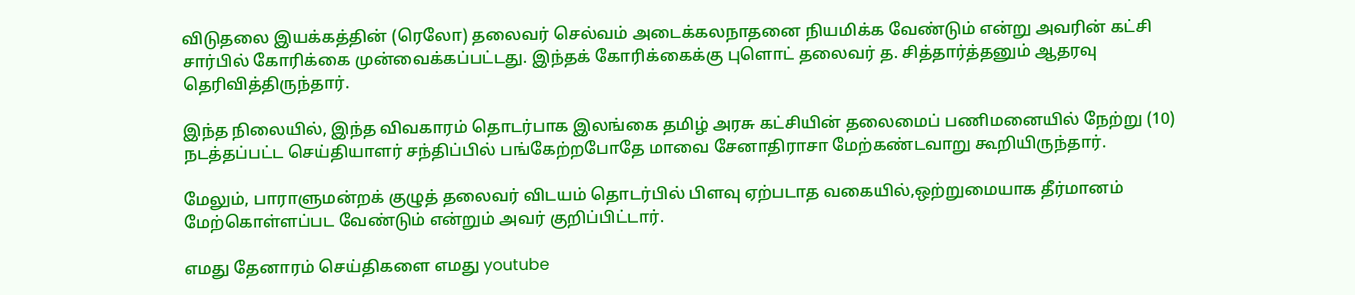விடுதலை இயக்கத்தின் (ரெலோ) தலைவர் செல்வம் அடைக்கலநாதனை நியமிக்க வேண்டும் என்று அவரின் கட்சி சார்பில் கோரிக்கை முன்வைக்கப்பட்டது. இந்தக் கோரிக்கைக்கு புளொட் தலைவர் த. சித்தார்த்தனும் ஆதரவு தெரிவித்திருந்தார்.

இந்த நிலையில், இந்த விவகாரம் தொடர்பாக இலங்கை தமிழ் அரசு கட்சியின் தலைமைப் பணிமனையில் நேற்று (10) நடத்தப்பட்ட செய்தியாளர் சந்திப்பில் பங்கேற்றபோதே மாவை சேனாதிராசா மேற்கண்டவாறு கூறியிருந்தார்.

மேலும், பாராளுமன்றக் குழுத் தலைவர் விடயம் தொடர்பில் பிளவு ஏற்படாத வகையில்,ஒற்றுமையாக தீர்மானம் மேற்கொள்ளப்பட வேண்டும் என்றும் அவர் குறிப்பிட்டார்.

எமது தேனாரம் செய்திகளை எமது youtube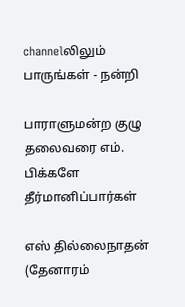channelலிலும் பாருங்கள் - நன்றி

பாராளுமன்ற குழு தலைவரை எம். பிக்களே தீர்மானிப்பார்கள்

எஸ் தில்லைநாதன் (தேனாரம்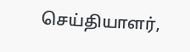செய்தியாளர்,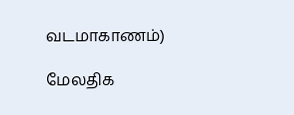வடமாகாணம்)

மேலதிக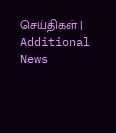செய்திகள் | Additional News